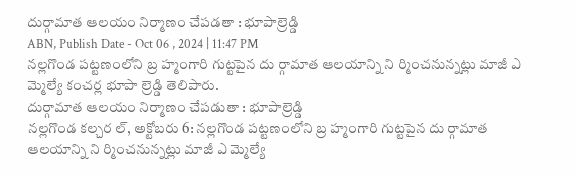దుర్గామాత ఆలయం నిర్మాణం చేపడతా : భూపాల్రెడ్డి
ABN, Publish Date - Oct 06 , 2024 | 11:47 PM
నల్లగొండ పట్టణంలోని బ్ర హ్మంగారి గుట్టపైన దు ర్గామాత ఆలయాన్ని ని ర్మించనున్నట్లు మాజీ ఎ మ్మెల్యే కంచర్ల భూపా ల్రెడ్డి తెలిపారు.
దుర్గామాత ఆలయం నిర్మాణం చేపడుతా : భూపాల్రెడ్డి
నల్లగొండ కల్చర ల్, అక్టోబరు 6: నల్లగొండ పట్టణంలోని బ్ర హ్మంగారి గుట్టపైన దు ర్గామాత ఆలయాన్ని ని ర్మించనున్నట్లు మాజీ ఎ మ్మెల్యే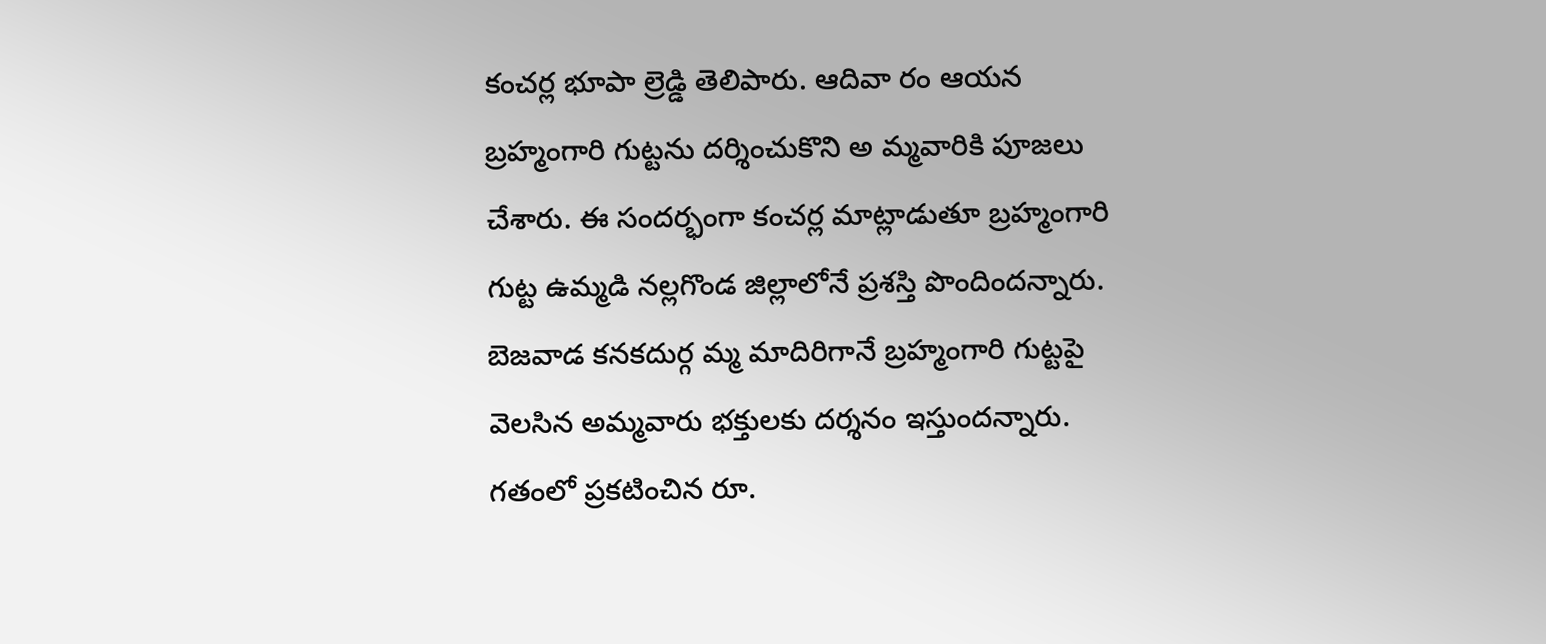కంచర్ల భూపా ల్రెడ్డి తెలిపారు. ఆదివా రం ఆయన బ్రహ్మంగారి గుట్టను దర్శించుకొని అ మ్మవారికి పూజలు చేశారు. ఈ సందర్భంగా కంచర్ల మాట్లాడుతూ బ్రహ్మంగారి గుట్ట ఉమ్మడి నల్లగొండ జిల్లాలోనే ప్రశస్తి పొందిందన్నారు. బెజవాడ కనకదుర్గ మ్మ మాదిరిగానే బ్రహ్మంగారి గుట్టపై వెలసిన అమ్మవారు భక్తులకు దర్శనం ఇస్తుందన్నారు. గతంలో ప్రకటించిన రూ.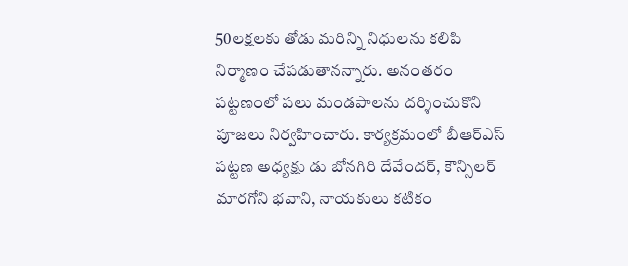50లక్షలకు తోడు మరిన్ని నిధులను కలిపి నిర్మాణం చేపడుతానన్నారు. అనంతరం పట్టణంలో పలు మండపాలను దర్శించుకొని పూజలు నిర్వహించారు. కార్యక్రమంలో బీఆర్ఎస్ పట్టణ అధ్యక్షు డు బోనగిరి దేవేందర్, కౌన్సిలర్ మారగోని భవాని, నాయకులు కటికం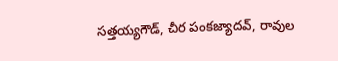సత్తయ్యగౌడ్, చీర పంకజ్యాదవ్, రావుల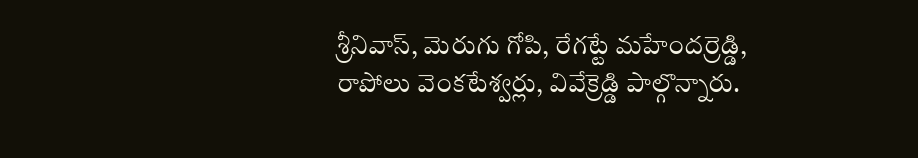శ్రీనివాస్, మెరుగు గోపి, రేగట్టే మహేందర్రెడ్డి, రాపోలు వెంకటేశ్వర్లు, వివేక్రెడ్డి పాల్గొన్నారు.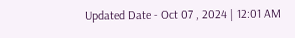Updated Date - Oct 07 , 2024 | 12:01 AM